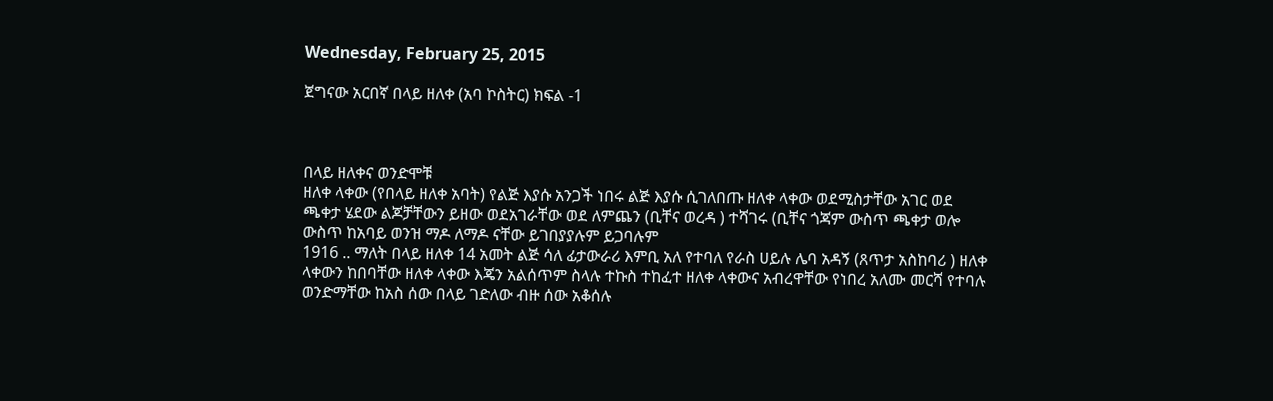Wednesday, February 25, 2015

ጀግናው አርበኛ በላይ ዘለቀ (አባ ኮስትር) ክፍል -1



በላይ ዘለቀና ወንድሞቹ
ዘለቀ ላቀው (የበላይ ዘለቀ አባት) የልጅ እያሱ አንጋች ነበሩ ልጅ እያሱ ሲገለበጡ ዘለቀ ላቀው ወደሚስታቸው አገር ወደ ጫቀታ ሄደው ልጆቻቸውን ይዘው ወደአገራቸው ወደ ለምጨን (ቢቸና ወረዳ ) ተሻገሩ (ቢቸና ጎጃም ውስጥ ጫቀታ ወሎ ውስጥ ከአባይ ወንዝ ማዶ ለማዶ ናቸው ይገበያያሉም ይጋባሉም
1916 .. ማለት በላይ ዘለቀ 14 አመት ልጅ ሳለ ፊታውራሪ እምቢ አለ የተባለ የራስ ሀይሉ ሌባ አዳኝ (ጸጥታ አስከባሪ ) ዘለቀ ላቀውን ከበባቸው ዘለቀ ላቀው እጄን አልሰጥም ስላሉ ተኩስ ተከፈተ ዘለቀ ላቀውና አብረዋቸው የነበረ አለሙ መርሻ የተባሉ ወንድማቸው ከአስ ሰው በላይ ገድለው ብዙ ሰው አቆሰሉ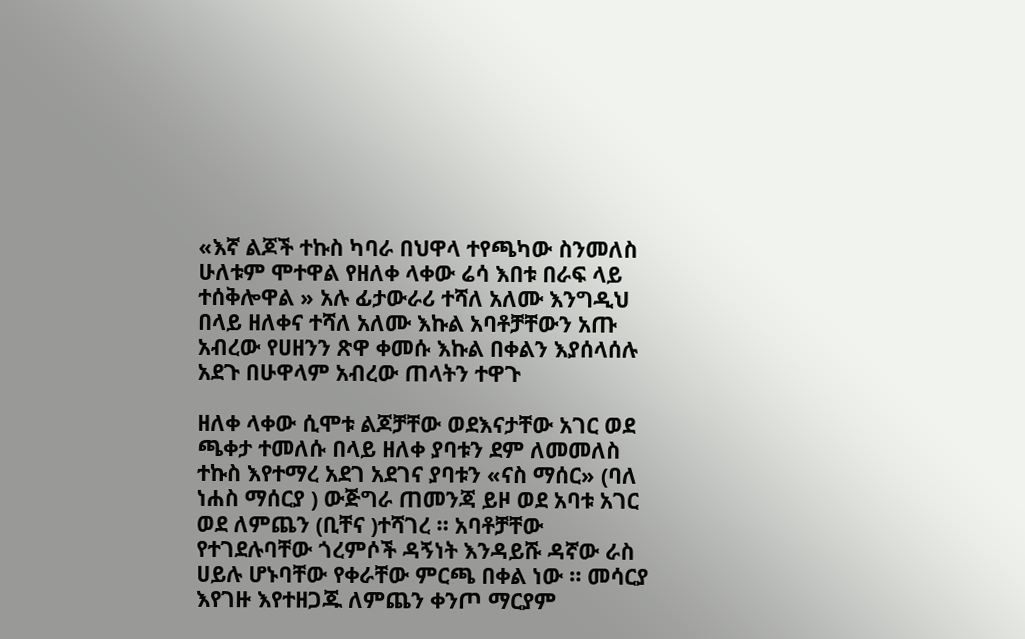«እኛ ልጆች ተኩስ ካባራ በህዋላ ተየጫካው ስንመለስ ሁለቱም ሞተዋል የዘለቀ ላቀው ሬሳ እበቱ በራፍ ላይ ተሰቅሎዋል » አሉ ፊታውራሪ ተሻለ አለሙ እንግዲህ በላይ ዘለቀና ተሻለ አለሙ እኩል አባቶቻቸውን አጡ አብረው የሀዘንን ጽዋ ቀመሱ እኩል በቀልን እያሰላሰሉ አደጉ በሁዋላም አብረው ጠላትን ተዋጉ

ዘለቀ ላቀው ሲሞቱ ልጆቻቸው ወደእናታቸው አገር ወደ ጫቀታ ተመለሱ በላይ ዘለቀ ያባቱን ደም ለመመለስ ተኩስ እየተማረ አደገ አደገና ያባቱን «ናስ ማሰር» (ባለ ነሐስ ማሰርያ ) ውጅግራ ጠመንጃ ይዞ ወደ አባቱ አገር ወደ ለምጨን (ቢቸና )ተሻገረ ። አባቶቻቸው የተገደሉባቸው ጎረምሶች ዳኝነት እንዳይሹ ዳኛው ራስ ሀይሉ ሆኑባቸው የቀራቸው ምርጫ በቀል ነው ። መሳርያ እየገዙ እየተዘጋጁ ለምጨን ቀንጦ ማርያም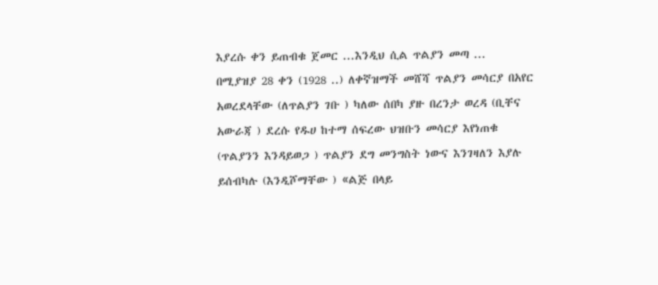እያረሱ ቀን ይጠብቁ ጀመር ...እንዲህ ሲል ጥልያን መጣ ...
በሚያዝያ 28 ቀን (1928 ..) ለቀኛዝማች መሸሻ ጥልያን መሳርያ በአየር አወረደላቸው (ለጥልያን ገቡ ) ካለው ሰበካ ያዙ በረንታ ወረዳ (ቢቸና አውራጃ ) ደረሱ የዱሀ ከተማ ሰፍረው ህዝቡን መሳርያ እየነጠቁ (ጥልያንን እንዳይወጋ ) ጥልያን ደግ መንግስት ነውና እንገዛለን እያሉ ይሰብካሉ (እንዲሾማቸው ) «ልጅ በላይ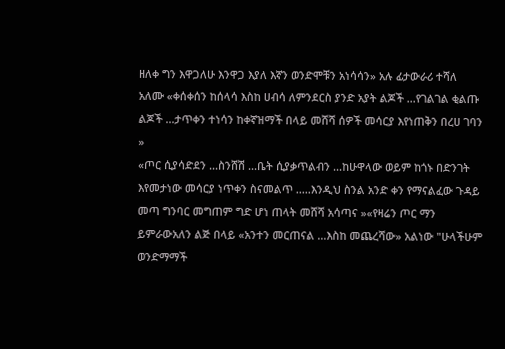ዘለቀ ግን እዋጋለሁ እንዋጋ እያለ እኛን ወንድሞቹን አነሳሳን» አሉ ፊታውራሪ ተሻለ አለሙ «ቀሰቀሰን ከሰላሳ እስከ ሀብሳ ለምንደርስ ያንድ አያት ልጆች ...የገልገል ቂልጡ ልጆች ...ታጥቀን ተነሳን ከቀኛዝማች በላይ መሸሻ ሰዎች መሳርያ እየነጠቅን በረሀ ገባን »
«ጦር ሲያሳድደን ...ስንሸሽ ...ቤት ሲያቃጥልብን ...ከሁዋላው ወይም ከጎኑ በድንገት እየመታነው መሳርያ ነጥቀን ስናመልጥ .....እንዲህ ስንል አንድ ቀን የማናልፈው ጉዳይ መጣ ግንባር መግጠም ግድ ሆነ ጠላት መሸሻ አሳጣና »«የዛሬን ጦር ማን ይምራውአለን ልጅ በላይ «አንተን መርጠናል ...እስከ መጨረሻው» አልነው "ሁላችሁም ወንድማማች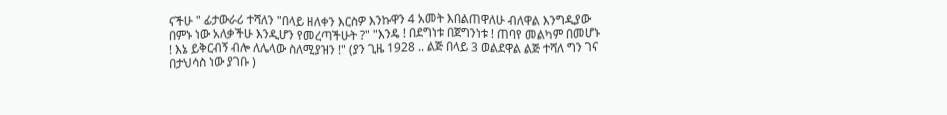ናችሁ " ፊታውራሪ ተሻለን "በላይ ዘለቀን እርስዎ እንኩዋን 4 አመት እበልጠዋለሁ ብለዋል እንግዲያው በምኑ ነው አለቃችሁ እንዲሆን የመረጣችሁት ?" "እንዴ ! በደግነቱ በጀግንነቱ ! ጠባየ መልካም በመሆኑ ! እኔ ይቅርብኝ ብሎ ለሌላው ስለሚያዝን !" (ያን ጊዜ 1928 .. ልጅ በላይ 3 ወልደዋል ልጅ ተሻለ ግን ገና በታህሳስ ነው ያገቡ )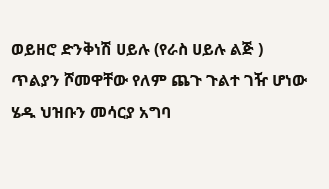ወይዘሮ ድንቅነሽ ሀይሉ (የራስ ሀይሉ ልጅ ) ጥልያን ሾመዋቸው የለም ጨጉ ጉልተ ገዥ ሆነው ሄዱ ህዝቡን መሳርያ አግባ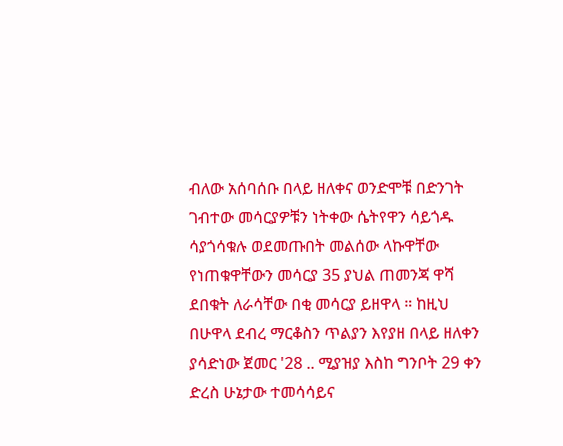ብለው አሰባሰቡ በላይ ዘለቀና ወንድሞቹ በድንገት ገብተው መሳርያዎቹን ነትቀው ሴትየዋን ሳይጎዱ ሳያጎሳቁሉ ወደመጡበት መልሰው ላኩዋቸው የነጠቁዋቸውን መሳርያ 35 ያህል ጠመንጃ ዋሻ ደበቁት ለራሳቸው በቂ መሳርያ ይዘዋላ ። ከዚህ በሁዋላ ደብረ ማርቆስን ጥልያን እየያዘ በላይ ዘለቀን ያሳድነው ጀመር '28 .. ሚያዝያ እስከ ግንቦት 29 ቀን ድረስ ሁኔታው ተመሳሳይና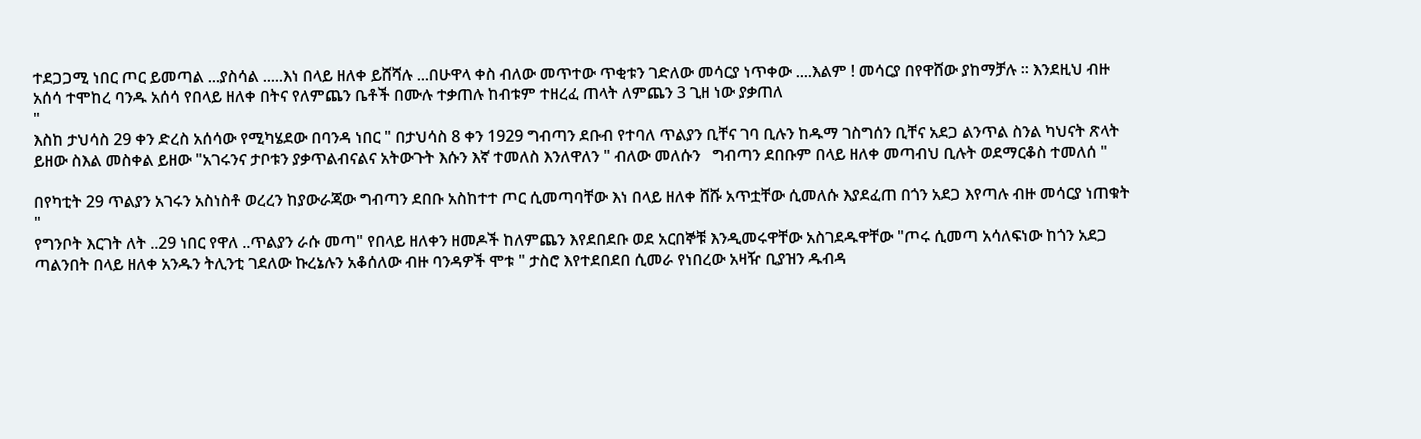ተደጋጋሚ ነበር ጦር ይመጣል ...ያስሳል .....እነ በላይ ዘለቀ ይሸሻሉ ...በሁዋላ ቀስ ብለው መጥተው ጥቂቱን ገድለው መሳርያ ነጥቀው ....እልም ! መሳርያ በየዋሸው ያከማቻሉ ። እንደዚህ ብዙ አሰሳ ተሞከረ ባንዱ አሰሳ የበላይ ዘለቀ በትና የለምጨን ቤቶች በሙሉ ተቃጠሉ ከብቱም ተዘረፈ ጠላት ለምጨን 3 ጊዘ ነው ያቃጠለ
"
እስከ ታህሳስ 29 ቀን ድረስ አሰሳው የሚካሄደው በባንዳ ነበር " በታህሳስ 8 ቀን 1929 ግብጣን ደቡብ የተባለ ጥልያን ቢቸና ገባ ቢሉን ከዱማ ገስግሰን ቢቸና አደጋ ልንጥል ስንል ካህናት ጽላት ይዘው ስእል መስቀል ይዘው "አገሩንና ታቦቱን ያቃጥልብናልና አትውጉት እሱን እኛ ተመለስ እንለዋለን " ብለው መለሱን   ግብጣን ደበቡም በላይ ዘለቀ መጣብህ ቢሉት ወደማርቆስ ተመለሰ "

በየካቲት 29 ጥልያን አገሩን አስነስቶ ወረረን ከያውራጃው ግብጣን ደበቡ አስከተተ ጦር ሲመጣባቸው እነ በላይ ዘለቀ ሸሹ አጥቷቸው ሲመለሱ እያደፈጠ በጎን አደጋ እየጣሉ ብዙ መሳርያ ነጠቁት
"
የግንቦት እርገት ለት ..29 ነበር የዋለ ..ጥልያን ራሱ መጣ" የበላይ ዘለቀን ዘመዶች ከለምጨን እየደበደቡ ወደ አርበኞቹ እንዲመሩዋቸው አስገደዱዋቸው "ጦሩ ሲመጣ አሳለፍነው ከጎን አደጋ ጣልንበት በላይ ዘለቀ አንዱን ትሊንቲ ገደለው ኩረኔሉን አቆሰለው ብዙ ባንዳዎች ሞቱ " ታስሮ እየተደበደበ ሲመራ የነበረው አዛዥ ቢያዝን ዱብዳ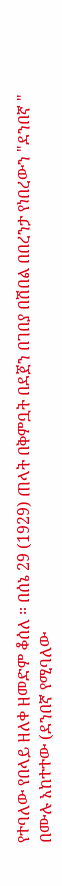የተባለው የበላይ ዘለቀ ዘመድም ቆሰለ ። በሰኔ 29 (1929) ጠላት በቅምቧት በደጀን በገበያ በሽበል በበረንታ የነበረውን "ደንበኛ " በሙሉ አከተተው (ደንበኛ የሚባለው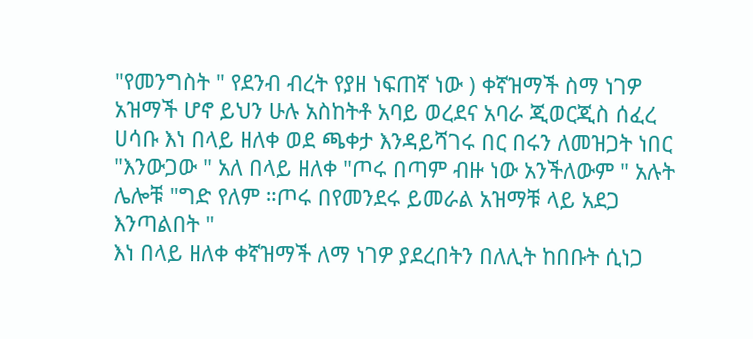"የመንግስት " የደንብ ብረት የያዘ ነፍጠኛ ነው ) ቀኛዝማች ስማ ነገዎ አዝማች ሆኖ ይህን ሁሉ አስከትቶ አባይ ወረደና አባራ ጂወርጂስ ሰፈረ ሀሳቡ እነ በላይ ዘለቀ ወደ ጫቀታ እንዳይሻገሩ በር በሩን ለመዝጋት ነበር "እንውጋው " አለ በላይ ዘለቀ "ጦሩ በጣም ብዙ ነው አንችለውም " አሉት ሌሎቹ "ግድ የለም ።ጦሩ በየመንደሩ ይመራል አዝማቹ ላይ አደጋ እንጣልበት "
እነ በላይ ዘለቀ ቀኛዝማች ለማ ነገዎ ያደረበትን በለሊት ከበቡት ሲነጋ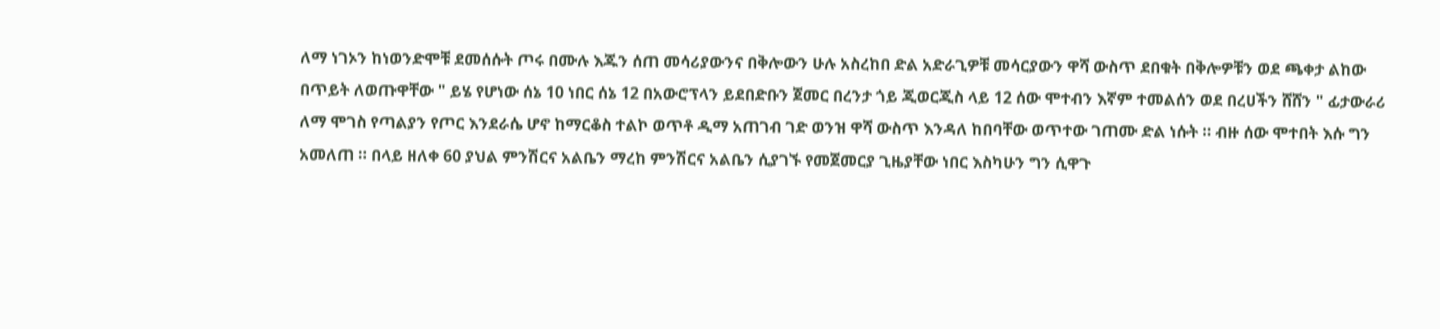ለማ ነገኦን ከነወንድሞቹ ደመሰሱት ጦሩ በሙሉ እጁን ሰጠ መሳሪያውንና በቅሎውን ሁሉ አስረከበ ድል አድራጊዎቹ መሳርያውን ዋሻ ውስጥ ደበቁት በቅሎዎቹን ወደ ጫቀታ ልከው በጥይት ለወጡዋቸው " ይሄ የሆነው ሰኔ 10 ነበር ሰኔ 12 በአውሮፕላን ይደበድቡን ጀመር በረንታ ጎይ ጂወርጂስ ላይ 12 ሰው ሞተብን እኛም ተመልሰን ወደ በረሀችን ሸሸን " ፊታውራሪ ለማ ሞገስ የጣልያን የጦር እንደራሴ ሆኖ ከማርቆስ ተልኮ ወጥቶ ዲማ አጠገብ ገድ ወንዝ ዋሻ ውስጥ እንዳለ ከበባቸው ወጥተው ገጠሙ ድል ነሱት ። ብዙ ሰው ሞተበት እሱ ግን አመለጠ ። በላይ ዘለቀ 60 ያህል ምንሽርና አልቤን ማረከ ምንሽርና አልቤን ሲያገኙ የመጀመርያ ጊዜያቸው ነበር እስካሁን ግን ሲዋጉ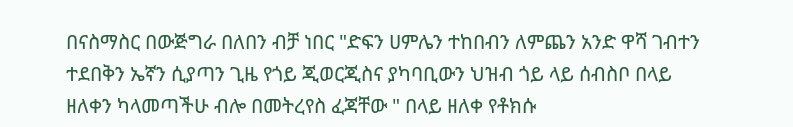በናስማስር በውጅግራ በለበን ብቻ ነበር "ድፍን ሀምሌን ተከበብን ለምጨን አንድ ዋሻ ገብተን ተደበቅን ኤኛን ሲያጣን ጊዜ የጎይ ጂወርጂስና ያካባቢውን ህዝብ ጎይ ላይ ሰብስቦ በላይ ዘለቀን ካላመጣችሁ ብሎ በመትረየስ ፈጃቸው " በላይ ዘለቀ የቶክሱ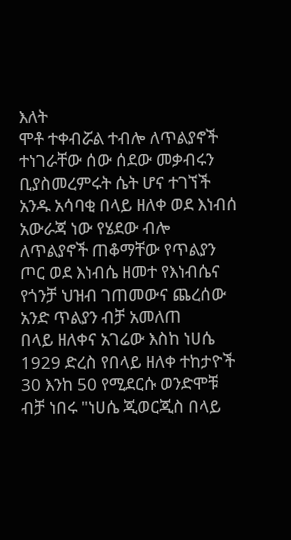እለት
ሞቶ ተቀብሯል ተብሎ ለጥልያኖች ተነገራቸው ሰው ሰደው መቃብሩን ቢያስመረምሩት ሴት ሆና ተገኘች
አንዱ አሳባቂ በላይ ዘለቀ ወደ እነብሰ አውራጃ ነው የሄደው ብሎ ለጥልያኖች ጠቆማቸው የጥልያን ጦር ወደ እነብሴ ዘመተ የእነብሴና የጎንቻ ህዝብ ገጠመውና ጨረሰው አንድ ጥልያን ብቻ አመለጠ
በላይ ዘለቀና አገሬው እስከ ነሀሴ 1929 ድረስ የበላይ ዘለቀ ተከታዮች 30 እንከ 50 የሚደርሱ ወንድሞቹ ብቻ ነበሩ "ነሀሴ ጂወርጂስ በላይ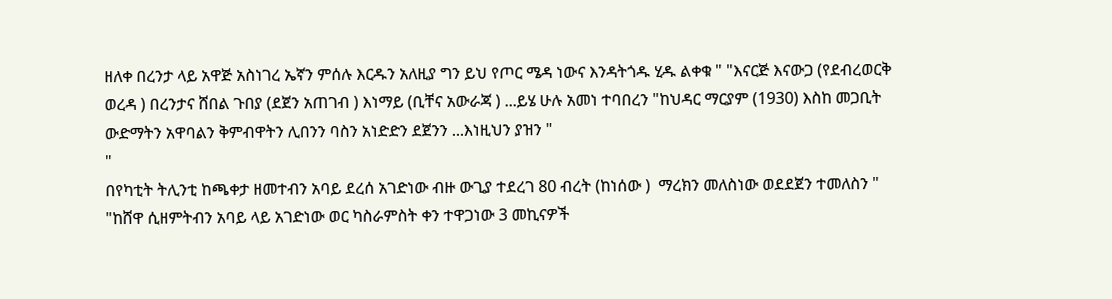ዘለቀ በረንታ ላይ አዋጅ አስነገረ ኤኛን ምሰሉ እርዱን አለዚያ ግን ይህ የጦር ሜዳ ነውና እንዳትጎዱ ሂዱ ልቀቁ " "እናርጅ እናውጋ (የደብረወርቅ ወረዳ ) በረንታና ሸበል ጉበያ (ደጀን አጠገብ ) እነማይ (ቢቸና አውራጃ ) ...ይሄ ሁሉ አመነ ተባበረን "ከህዳር ማርያም (1930) እስከ መጋቢት ውድማትን አዋባልን ቅምብዋትን ሊበንን ባስን አነድድን ደጀንን ...እነዚህን ያዝን "
"
በየካቲት ትሊንቲ ከጫቀታ ዘመተብን አባይ ደረሰ አገድነው ብዙ ውጊያ ተደረገ 80 ብረት (ከነሰው )  ማረክን መለስነው ወደደጀን ተመለስን " "ከሸዋ ሲዘምትብን አባይ ላይ አገድነው ወር ካስራምስት ቀን ተዋጋነው 3 መኪናዎች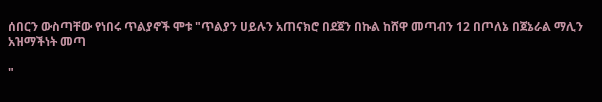ሰበርን ውስጣቸው የነበሩ ጥልያኖች ሞቱ "ጥልያን ሀይሉን አጠናክሮ በደጀን በኩል ከሸዋ መጣብን 12 በጦለኔ በጀኔራል ማሊን አዝማችነት መጣ

"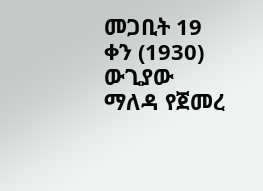መጋቢት 19 ቀን (1930) ውጊያው ማለዳ የጀመረ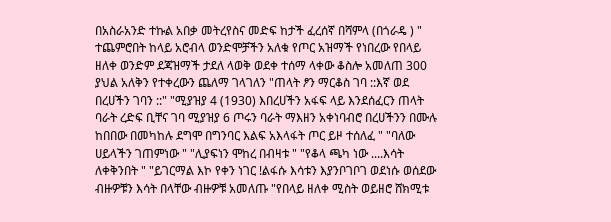በአስራአንድ ተኩል አበቃ መትረየስና መድፍ ከታች ፈረሰኛ በሻምላ (በጎራዴ ) " ተጨምሮበት ከላይ አሮብላ ወንድሞቻችን አለቁ የጦር አዝማች የነበረው የበላይ ዘለቀ ወንድም ደጃዝማች ታደለ ላወቅ ወደቀ ተሰማ ላቀው ቆስሎ አመለጠ 300 ያህል አለቅን የተቀረውን ጨለማ ገላገለን "ጠላት ፆን ማርቆስ ገባ ::እኛ ወደ በረሀችን ገባን ::" "ሚያዝያ 4 (1930) እበረሀችን አፋፍ ላይ እንደሰፈርን ጠላት ባራት ረድፍ ቢቸና ገባ ሚያዝያ 6 ጦሩን ባራት ማእዘን አቀነባብሮ በረሀችንን በሙሉ ከበበው በመካከሉ ደግሞ በግንባር እልፍ አእላፋት ጦር ይዞ ተሰለፈ " "ባለው ሀይላችን ገጠምነው " "ሊያፍነን ሞከረ በብዛቱ " "የቆላ ጫካ ነው ....እሳት ለቀቅንበት " "ይገርማል እኮ የቀን ነገር !ልፋሱ እሳቱን እያንቦገቦገ ወደነሱ ወሰደው ብዙዎቹን እሳት በላቸው ብዙዎቹ አመለጡ "የበላይ ዘለቀ ሚስት ወይዘሮ ሸክሚቱ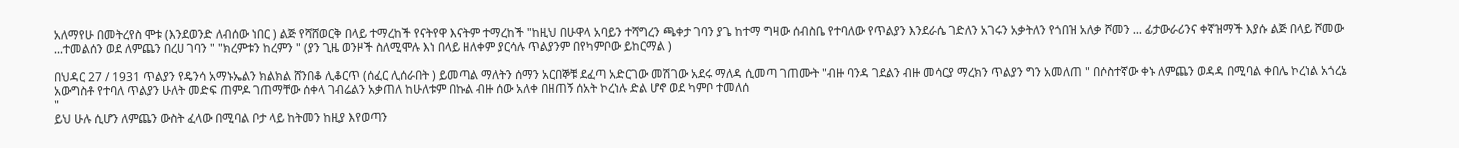አለማየሁ በመትረየስ ሞቱ (እንደወንድ ለብሰው ነበር ) ልጅ የሻሸወርቅ በላይ ተማረከች የናትየዋ እናትም ተማረከች "ከዚህ በሁዋላ አባይን ተሻግረን ጫቀታ ገባን ያጌ ከተማ ግዛው ሰብስቤ የተባለው የጥልያን እንደራሴ ገድለን አገሩን አቃትለን የጎበዝ አለቃ ሾመን ... ፊታውራሪንና ቀኛዝማች እያሱ ልጅ በላይ ሾመው ...ተመልሰን ወደ ለምጨን በረሀ ገባን " "ክረምቱን ከረምን " (ያን ጊዜ ወንዞች ስለሚሞሉ እነ በላይ ዘለቀም ያርሳሉ ጥልያንም በየካምቦው ይከርማል )

በህዳር 27 / 1931 ጥልያን የዴንሳ አማኑኤልን ክልክል ሸንበቆ ሊቆርጥ (ሰፈር ሊሰራበት ) ይመጣል ማለትን ሰማን አርበኞቹ ደፈጣ አድርገው መሽገው አደሩ ማለዳ ሲመጣ ገጠሙት "ብዙ ባንዳ ገደልን ብዙ መሳርያ ማረክን ጥልያን ግን አመለጠ " በሶስተኛው ቀኑ ለምጨን ወዳዳ በሚባል ቀበሌ ኮረነል አጎረኔ አውግስቶ የተባለ ጥልያን ሁለት መድፍ ጠምዶ ገጠማቸው ሰቀላ ገብሬልን አቃጠለ ከሁለቱም በኩል ብዙ ሰው አለቀ በዘጠኝ ሰአት ኮረነሉ ድል ሆኖ ወደ ካምቦ ተመለሰ
"
ይህ ሁሉ ሲሆን ለምጨን ውስት ፈላው በሚባል ቦታ ላይ ከትመን ከዚያ እየወጣን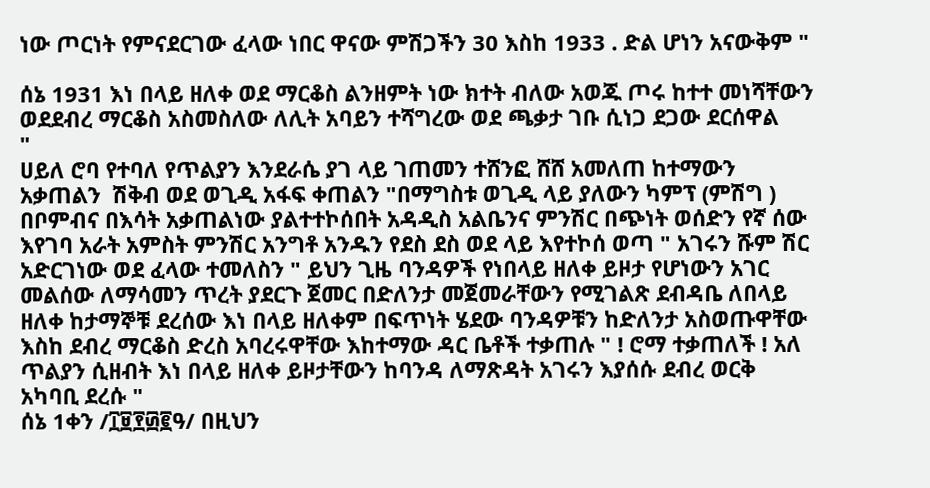ነው ጦርነት የምናደርገው ፈላው ነበር ዋናው ምሽጋችን 30 እስከ 1933 . ድል ሆነን አናውቅም "

ሰኔ 1931 እነ በላይ ዘለቀ ወደ ማርቆስ ልንዘምት ነው ክተት ብለው አወጁ ጦሩ ከተተ መነሻቸውን ወደደብረ ማርቆስ አስመስለው ለሊት አባይን ተሻግረው ወደ ጫቃታ ገቡ ሲነጋ ደጋው ደርሰዋል
"
ሀይለ ሮባ የተባለ የጥልያን እንደራሴ ያገ ላይ ገጠመን ተሸንፎ ሸሸ አመለጠ ከተማውን አቃጠልን  ሽቅብ ወደ ወጊዲ አፋፍ ቀጠልን "በማግስቱ ወጊዲ ላይ ያለውን ካምፕ (ምሽግ ) በቦምብና በእሳት አቃጠልነው ያልተተኮሰበት አዳዲስ አልቤንና ምንሽር በጭነት ወሰድን የኛ ሰው እየገባ አራት አምስት ምንሽር አንግቶ አንዱን የደስ ደስ ወደ ላይ እየተኮሰ ወጣ " አገሩን ሹም ሽር አድርገነው ወደ ፈላው ተመለስን " ይህን ጊዜ ባንዳዎች የነበላይ ዘለቀ ይዞታ የሆነውን አገር መልሰው ለማሳመን ጥረት ያደርጉ ጀመር በድለንታ መጀመራቸውን የሚገልጽ ደብዳቤ ለበላይ ዘለቀ ከታማኞቹ ደረሰው እነ በላይ ዘለቀም በፍጥነት ሄደው ባንዳዎቹን ከድለንታ አስወጡዋቸው እስከ ደብረ ማርቆስ ድረስ አባረሩዋቸው እከተማው ዳር ቤቶች ተቃጠሉ " ! ሮማ ተቃጠለች ! አለ ጥልያን ሲዘብት እነ በላይ ዘለቀ ይዞታቸውን ከባንዳ ለማጽዳት አገሩን እያሰሱ ደብረ ወርቅ አካባቢ ደረሱ "
ሰኔ 1ቀን /፲፱፻፴፪ዓ/ በዚህን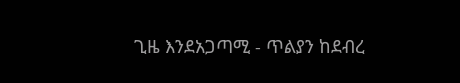ጊዜ እንደአጋጣሚ - ጥልያን ከደብረ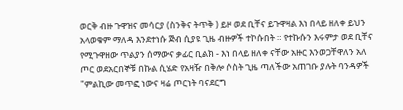ወርቅ ብዙ ጉዋዝና መሳርያ (ስንቅና ትጥቅ ) ይዞ ወደ ቢቸና ይጉዋዛል እነ በላይ ዘለቀ ይህን አላወቁም ማለዳ እንደተነሱ ጅብ ሲያዩ ጊዜ ብዙዎች ተኮሱበት ። የተኩሱን እሩምታ ወደ ቢቸና የሚጉዋዘው ጥልያን ሰማውና ቃፊር ቢልክ - እነ በላይ ዘለቀ ናቸው አዙር እንወጋቸዋለን አለ ጦር ወደአርበኞቹ በኩል ሲሄድ የአዛዥ በቅሎ ሶስት ጊዜ ጣለችው አጠገቡ ያሉት ባንዳዎች "ምልኪው መጥፎ ነውና ዛሬ ጦርነት ባናደርግ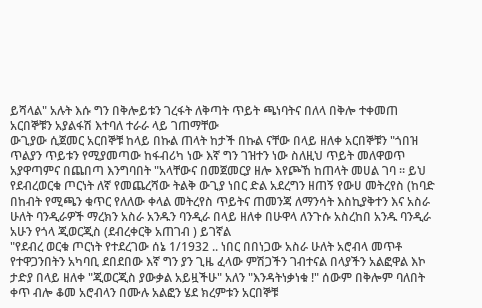ይሻላል" አሉት እሱ ግን በቅሎይቱን ገረፋት ለቅጣት ጥይት ጫነባትና በለላ በቅሎ ተቀመጠ አርበኞቹን አያልፋሽ እተባለ ተራራ ላይ ገጠማቸው
ውጊያው ሲጀመር አርበኞቹ ከላይ በኩል ጠላት ከታች በኩል ናቸው በላይ ዘለቀ አርበኞቹን "ጎበዝ ጥልያን ጥይቱን የሚያመጣው ከፋብሪካ ነው እኛ ግን ገዝተን ነው ስለዚህ ጥይት መለዋወጥ አያዋጣምና በጨበጣ እንግባበት "አላቸውና በመጀመርያ ዘሎ እየጮኸ ከጠላት መሀል ገባ ። ይህ የደብረወርቁ ጦርነት ለኛ የመጨረሻው ትልቅ ውጊያ ነበር ድል አደረግን ዘጠኝ የውሀ መትረየስ (ከባድ በከብት የሚጫን ቁጥር የለለው ቀላል መትረየስ ጥይትና ጠመንጃ ለማንሳት እስኪያቅተን እና አስራ ሁለት ባንዲራዎች ማረክን አስራ አንዱን ባንዲራ በላይ ዘለቀ በሁዋላ ለንጉሱ አስረከበ አንዱ ባንዲራ አሁን የጎላ ጂወርጂስ (ደብረቀርቅ አጠገብ ) ይገኛል
"የደብረ ወርቁ ጦርነት የተደረገው ሰኔ 1/1932 .. ነበር በበነጋው አስራ ሁለት አሮብላ መጥቶ የተዋጋንበትን አካባቢ ደበደበው እኛ ግን ያን ጊዜ ፈላው ምሽጋችን ገብተናል በላያችን አልፎዋል እኮ ታድያ በላይ ዘለቀ "ጂወርጂስ ያውቃል አይዟችሁ" አለን "እንዳትነቃነቁ !" ሰውም በቅሎም ባለበት ቀጥ ብሎ ቆመ አሮብላን በሙሉ አልፎን ሄደ ክረምቱን አርበኞቹ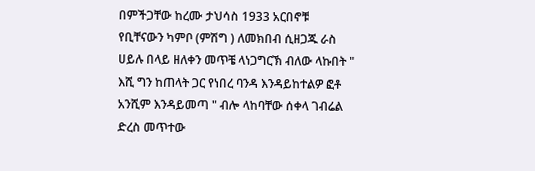በምችጋቸው ከረሙ ታህሳስ 1933 አርበኖቹ የቢቸናውን ካምቦ (ምሽግ ) ለመክበብ ሲዘጋጁ ራስ ሀይሉ በላይ ዘለቀን መጥቼ ላነጋግርኽ ብለው ላኩበት " እሺ ግን ከጠላት ጋር የነበረ ባንዳ እንዳይከተልዎ ፎቶ አንሺም እንዳይመጣ " ብሎ ላከባቸው ሰቀላ ገብሬል ድረስ መጥተው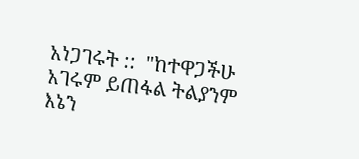አነጋገሩት ::  "ከተዋጋችሁ አገሩም ይጠፋል ትልያንም እኔን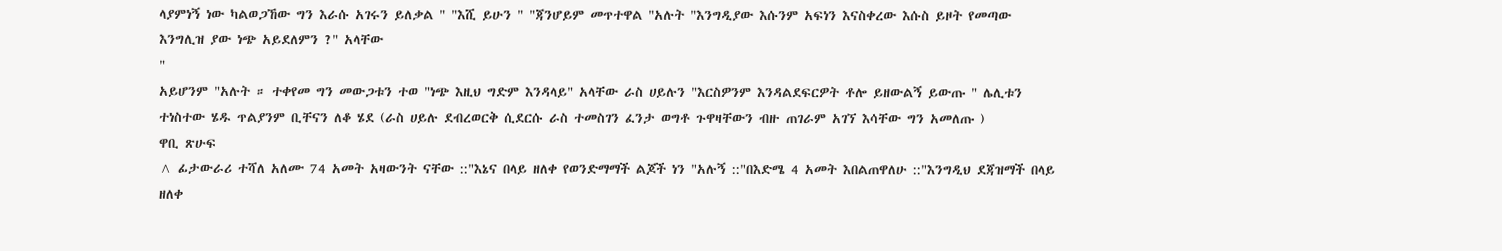ላያምነኝ ነው ካልወጋኸው ግን እራሱ አገሩን ይለቃል " "እሺ ይሁን " "ጃንሆይም መጥተዋል "አሉት "እንግዲያው እሱንም አፍነን እናስቀረው እሱስ ይዞት የመጣው እንግሊዝ ያው ነጭ አይደለምን ?" አላቸው
"
አይሆንም "አሉት ። ተቀየመ ግን መውጋቱን ተወ "ነጭ እዚህ ግድም እንዳላይ" አላቸው ራስ ሀይሉን "እርስዎንም እንዳልደፍርዎት ቶሎ ይዘውልኝ ይውጡ " ሌሊቱን ተነስተው ሄዱ ጥልያንም ቢቸናን ለቆ ሄደ (ራስ ሀይሉ ደብረወርቅ ሲደርሱ ራስ ተመስገን ፈንታ ወግቶ ጉዋዛቸውን ብዙ ጠገራም አገኘ እሳቸው ግን አመለጡ )
ዋቢ ጽሁፍ
^ ፊታውራሪ ተሻለ አለሙ 74 አመት አዛውንት ናቸው ::"እኔና በላይ ዘለቀ የወንድማማች ልጆች ነን "አሉኝ ::"በእድሜ 4 አመት እበልጠዋለሁ ::"እንግዲህ ደጃዝማች በላይ ዘለቀ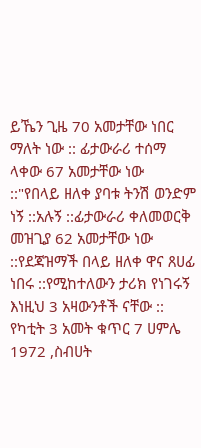ይኼን ጊዜ 70 አመታቸው ነበር ማለት ነው :: ፊታውራሪ ተሰማ ላቀው 67 አመታቸው ነው ::"የበላይ ዘለቀ ያባቱ ትንሽ ወንድም ነኝ ::አሉኝ ::ፊታውራሪ ቀለመወርቅ መዝጊያ 62 አመታቸው ነው ::የደጃዝማች በላይ ዘለቀ ዋና ጸሀፊ ነበሩ ::የሚከተለውን ታሪክ የነገሩኝ እነዚህ 3 አዛውንቶች ናቸው :: የካቲት 3 አመት ቁጥር 7 ሀምሌ 1972 ,ስብሀት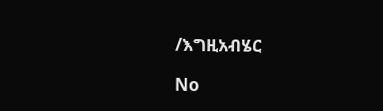/እግዚአብሄር

No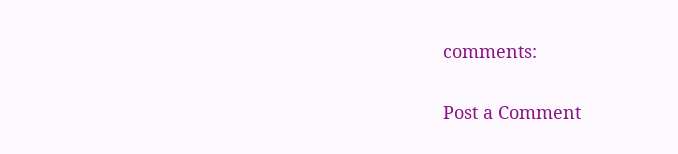comments:

Post a Comment